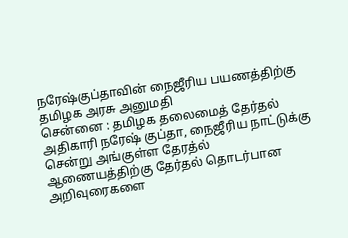நரேஷ்குப்தாவின் நைஜீரிய பயணத்திற்கு தமிழக அரசு அனுமதி
சென்னை : தமிழக தலைமைத் தேர்தல் அதிகாரி நரேஷ் குப்தா, நைஜீரிய நாட்டுக்கு சென்று அங்குள்ள தேரத்ல் ஆணையத்திற்கு தேர்தல் தொடர்பான அறிவுரைகளை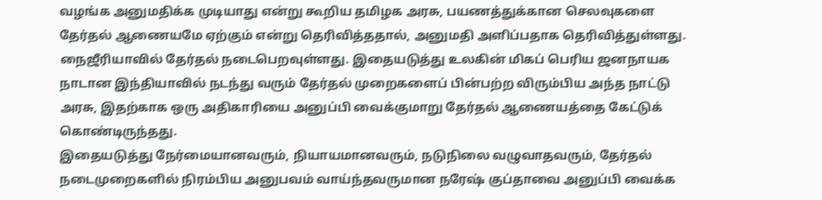வழங்க அனுமதிக்க முடியாது என்று கூறிய தமிழக அரசு, பயணத்துக்கான செலவுகளை தேர்தல் ஆணையமே ஏற்கும் என்று தெரிவித்ததால், அனுமதி அளிப்பதாக தெரிவித்துள்ளது.
நைஜீரியாவில் தேர்தல் நடைபெறவுள்ளது. இதையடுத்து உலகின் மிகப் பெரிய ஜனநாயக நாடான இந்தியாவில் நடந்து வரும் தேர்தல் முறைகளைப் பின்பற்ற விரும்பிய அந்த நாட்டு அரசு, இதற்காக ஒரு அதிகாரியை அனுப்பி வைக்குமாறு தேர்தல் ஆணையத்தை கேட்டுக் கொண்டிருந்தது.
இதையடுத்து நேர்மையானவரும், நியாயமானவரும், நடுநிலை வழுவாதவரும், தேர்தல் நடைமுறைகளில் நிரம்பிய அனுபவம் வாய்ந்தவருமான நரேஷ் குப்தாவை அனுப்பி வைக்க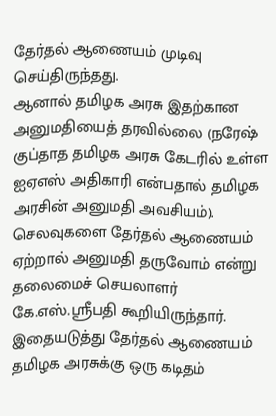தேர்தல் ஆணையம் முடிவு செய்திருந்தது.
ஆனால் தமிழக அரசு இதற்கான அனுமதியைத் தரவில்லை (நரேஷ் குப்தாத தமிழக அரசு கேடரில் உள்ள ஐஏஎஸ் அதிகாரி என்பதால் தமிழக அரசின் அனுமதி அவசியம்). செலவுகளை தேர்தல் ஆணையம் ஏற்றால் அனுமதி தருவோம் என்று தலைமைச் செயலாளர் கே.எஸ்.ஸ்ரீபதி கூறியிருந்தார்.
இதையடுத்து தேர்தல் ஆணையம் தமிழக அரசுக்கு ஒரு கடிதம்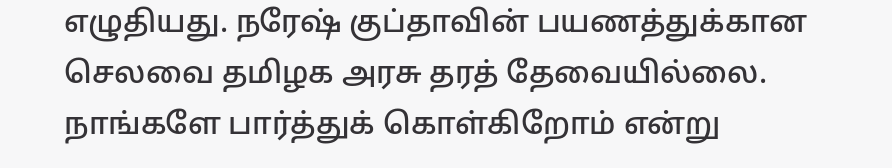எழுதியது. நரேஷ் குப்தாவின் பயணத்துக்கான செலவை தமிழக அரசு தரத் தேவையில்லை. நாங்களே பார்த்துக் கொள்கிறோம் என்று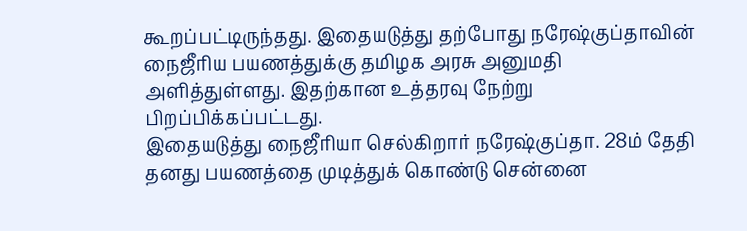கூறப்பட்டிருந்தது. இதையடுத்து தற்போது நரேஷ்குப்தாவின் நைஜீரிய பயணத்துக்கு தமிழக அரசு அனுமதி அளித்துள்ளது. இதற்கான உத்தரவு நேற்று பிறப்பிக்கப்பட்டது.
இதையடுத்து நைஜீரியா செல்கிறார் நரேஷ்குப்தா. 28ம் தேதி தனது பயணத்தை முடித்துக் கொண்டு சென்னை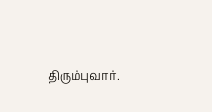திரும்புவார்.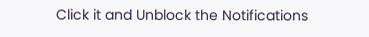Click it and Unblock the Notifications